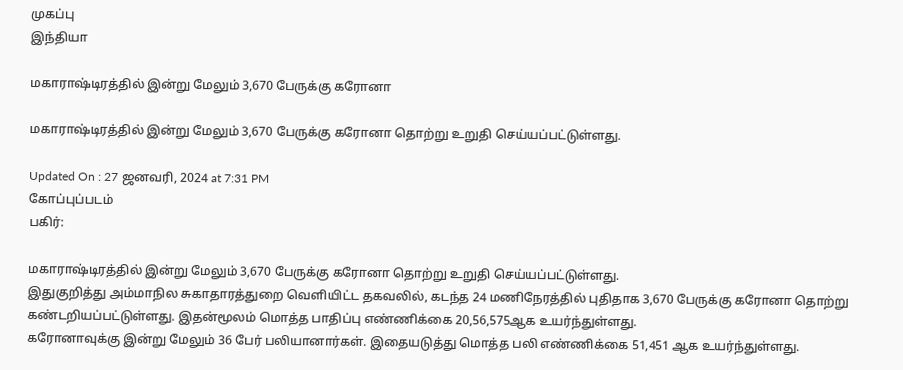முகப்பு
இந்தியா

மகாராஷ்டிரத்தில் இன்று மேலும் 3,670 பேருக்கு கரோனா

மகாராஷ்டிரத்தில் இன்று மேலும் 3,670 பேருக்கு கரோனா தொற்று உறுதி செய்யப்பட்டுள்ளது.

Updated On : 27 ஜனவரி, 2024 at 7:31 PM
கோப்புப்படம்
பகிர்:

மகாராஷ்டிரத்தில் இன்று மேலும் 3,670 பேருக்கு கரோனா தொற்று உறுதி செய்யப்பட்டுள்ளது.
இதுகுறித்து அம்மாநில சுகாதாரத்துறை வெளியிட்ட தகவலில், கடந்த 24 மணிநேரத்தில் புதிதாக 3,670 பேருக்கு கரோனா தொற்று கண்டறியப்பட்டுள்ளது. இதன்மூலம் மொத்த பாதிப்பு எண்ணிக்கை 20,56,575ஆக உயர்ந்துள்ளது.
கரோனாவுக்கு இன்று மேலும் 36 பேர் பலியானார்கள். இதையடுத்து மொத்த பலி எண்ணிக்கை 51,451 ஆக உயர்ந்துள்ளது.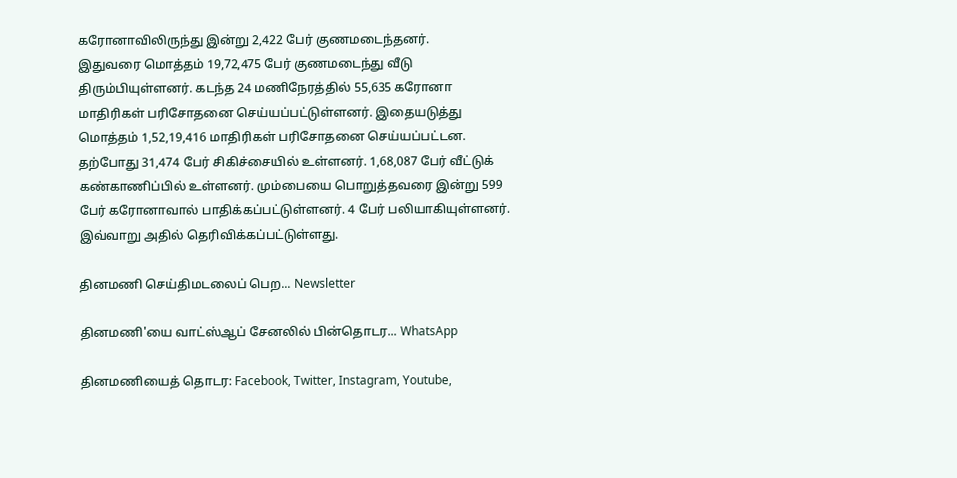கரோனாவிலிருந்து இன்று 2,422 பேர் குணமடைந்தனர்.
இதுவரை மொத்தம் 19,72,475 பேர் குணமடைந்து வீடு திரும்பியுள்ளனர். கடந்த 24 மணிநேரத்தில் 55,635 கரோனா மாதிரிகள் பரிசோதனை செய்யப்பட்டுள்ளனர். இதையடுத்து மொத்தம் 1,52,19,416 மாதிரிகள் பரிசோதனை செய்யப்பட்டன.
தற்போது 31,474 பேர் சிகிச்சையில் உள்ளனர். 1,68,087 பேர் வீட்டுக் கண்காணிப்பில் உள்ளனர். மும்பையை பொறுத்தவரை இன்று 599 பேர் கரோனாவால் பாதிக்கப்பட்டுள்ளனர். 4 பேர் பலியாகியுள்ளனர். இவ்வாறு அதில் தெரிவிக்கப்பட்டுள்ளது.

தினமணி செய்திமடலைப் பெற... Newsletter

தினமணி'யை வாட்ஸ்ஆப் சேனலில் பின்தொடர... WhatsApp

தினமணியைத் தொடர: Facebook, Twitter, Instagram, Youtube,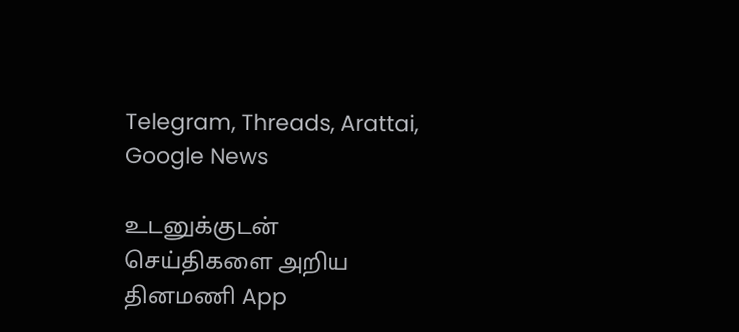Telegram, Threads, Arattai, Google News

உடனுக்குடன் செய்திகளை அறிய தினமணி App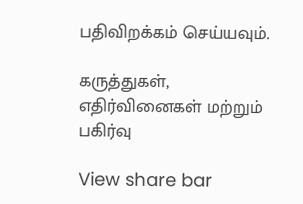பதிவிறக்கம் செய்யவும்.

கருத்துகள், எதிர்வினைகள் மற்றும் பகிர்வு

View share bar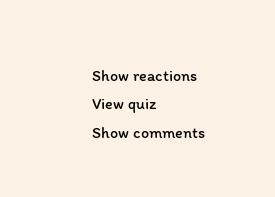Show reactions
View quiz
Show comments